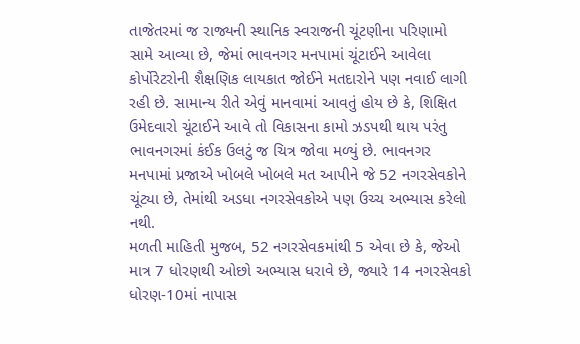તાજેતરમાં જ રાજ્યની સ્થાનિક સ્વરાજની ચૂંટણીના પરિણામો સામે આવ્યા છે, જેમાં ભાવનગર મનપામાં ચૂંટાઈને આવેલા કોર્પોરેટરોની શૈક્ષણિક લાયકાત જોઈને મતદારોને પણ નવાઈ લાગી રહી છે. સામાન્ય રીતે એવું માનવામાં આવતું હોય છે કે, શિક્ષિત ઉમેદવારો ચૂંટાઈને આવે તો વિકાસના કામો ઝડપથી થાય પરંતુ ભાવનગરમાં કંઈક ઉલટું જ ચિત્ર જોવા મળ્યું છે. ભાવનગર મનપામાં પ્રજાએ ખોબલે ખોબલે મત આપીને જે 52 નગરસેવકોને ચૂંટ્યા છે, તેમાંથી અડધા નગરસેવકોએ પણ ઉચ્ચ અભ્યાસ કરેલો નથી.
મળતી માહિતી મુજબ, 52 નગરસેવકમાંથી 5 એવા છે કે, જેઓ માત્ર 7 ધોરણથી ઓછો અભ્યાસ ધરાવે છે, જ્યારે 14 નગરસેવકો ધોરણ-10માં નાપાસ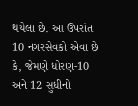થયેલા છે. આ ઉપરાંત 10 નગરસેવકો એવા છે કે, જેમણે ધોરણ-10 અને 12 સુધીનો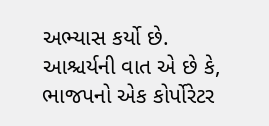અભ્યાસ કર્યો છે. આશ્ચર્યની વાત એ છે કે, ભાજપનો એક કોર્પોરેટર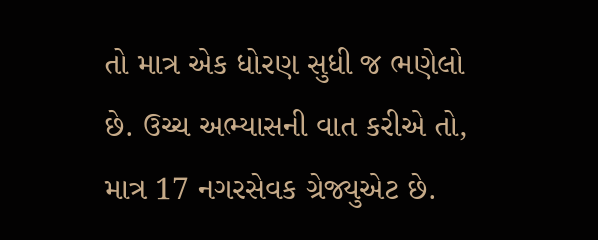તો માત્ર એક ધોરણ સુધી જ ભણેલો છે. ઉચ્ચ અભ્યાસની વાત કરીએ તો, માત્ર 17 નગરસેવક ગ્રેજ્યુએટ છે.